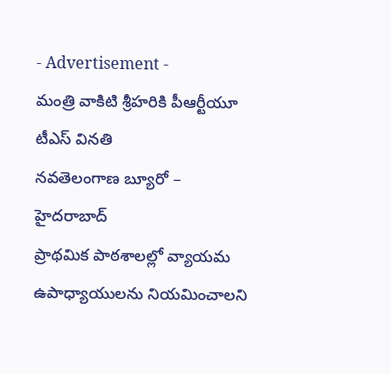- Advertisement -
మంత్రి వాకిటి శ్రీహరికి పీఆర్టీయూ టీఎస్ వినతి
నవతెలంగాణ బ్యూరో – హైదరాబాద్
ప్రాథమిక పాఠశాలల్లో వ్యాయమ ఉపాధ్యాయులను నియమించాలని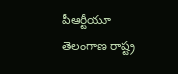పీఆర్టీయూ తెలంగాణ రాష్ట్ర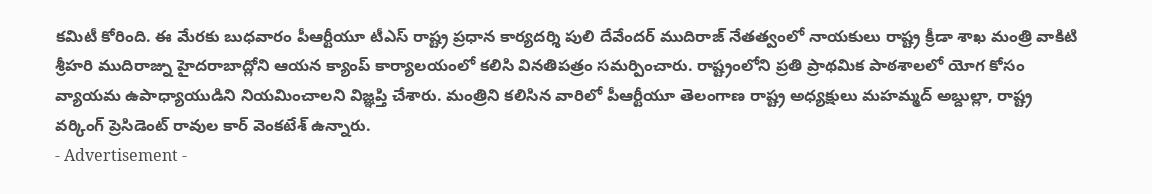కమిటీ కోరింది. ఈ మేరకు బుధవారం పీఆర్టీయూ టీఎస్ రాష్ట్ర ప్రధాన కార్యదర్శి పులి దేవేందర్ ముదిరాజ్ నేతత్వంలో నాయకులు రాష్ట్ర క్రీడా శాఖ మంత్రి వాకిటి శ్రీహరి ముదిరాజ్ను హైదరాబాద్లోని ఆయన క్యాంప్ కార్యాలయంలో కలిసి వినతిపత్రం సమర్పించారు. రాష్ట్రంలోని ప్రతి ప్రాథమిక పాఠశాలలో యోగ కోసం వ్యాయమ ఉపాధ్యాయుడిని నియమించాలని విజ్ఞప్తి చేశారు. మంత్రిని కలిసిన వారిలో పీఆర్టీయూ తెలంగాణ రాష్ట్ర అధ్యక్షులు మహమ్మద్ అబ్దుల్లా, రాష్ట్ర వర్కింగ్ ప్రెసిడెంట్ రావుల కార్ వెంకటేశ్ ఉన్నారు.
- Advertisement -